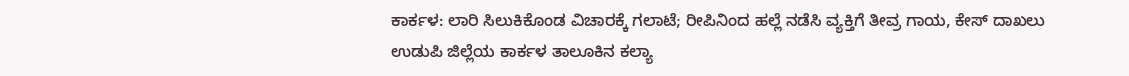ಕಾರ್ಕಳ: ಲಾರಿ ಸಿಲುಕಿಕೊಂಡ ವಿಚಾರಕ್ಕೆ ಗಲಾಟೆ; ರೀಪಿನಿಂದ ಹಲ್ಲೆ ನಡೆಸಿ ವ್ಯಕ್ತಿಗೆ ತೀವ್ರ ಗಾಯ, ಕೇಸ್ ದಾಖಲು
ಉಡುಪಿ ಜಿಲ್ಲೆಯ ಕಾರ್ಕಳ ತಾಲೂಕಿನ ಕಲ್ಯಾ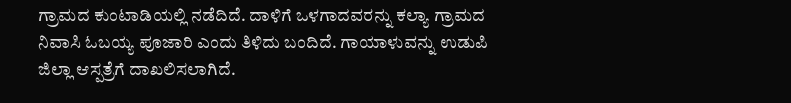ಗ್ರಾಮದ ಕುಂಟಾಡಿಯಲ್ಲಿ ನಡೆದಿದೆ. ದಾಳಿಗೆ ಒಳಗಾದವರನ್ನು ಕಲ್ಯಾ ಗ್ರಾಮದ ನಿವಾಸಿ ಓಬಯ್ಯ ಪೂಜಾರಿ ಎಂದು ತಿಳಿದು ಬಂದಿದೆ. ಗಾಯಾಳುವನ್ನು ಉಡುಪಿ ಜಿಲ್ಲಾ ಆಸ್ಪತ್ರೆಗೆ ದಾಖಲಿಸಲಾಗಿದೆ.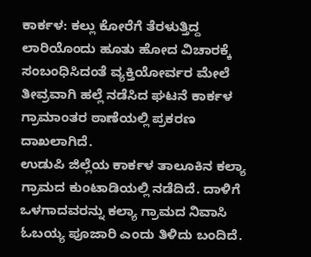ಕಾರ್ಕಳ: ಕಲ್ಲು ಕೋರೆಗೆ ತೆರಳುತ್ತಿದ್ದ ಲಾರಿಯೊಂದು ಹೂತು ಹೋದ ವಿಚಾರಕ್ಕೆ ಸಂಬಂಧಿಸಿದಂತೆ ವ್ಯಕ್ತಿಯೋರ್ವರ ಮೇಲೆ ತೀವ್ರವಾಗಿ ಹಲ್ಲೆ ನಡೆಸಿದ ಘಟನೆ ಕಾರ್ಕಳ ಗ್ರಾಮಾಂತರ ಠಾಣೆಯಲ್ಲಿ ಪ್ರಕರಣ ದಾಖಲಾಗಿದೆ.
ಉಡುಪಿ ಜಿಲ್ಲೆಯ ಕಾರ್ಕಳ ತಾಲೂಕಿನ ಕಲ್ಯಾ ಗ್ರಾಮದ ಕುಂಟಾಡಿಯಲ್ಲಿ ನಡೆದಿದೆ. ದಾಳಿಗೆ ಒಳಗಾದವರನ್ನು ಕಲ್ಯಾ ಗ್ರಾಮದ ನಿವಾಸಿ ಓಬಯ್ಯ ಪೂಜಾರಿ ಎಂದು ತಿಳಿದು ಬಂದಿದೆ.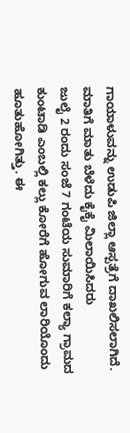ಗಾಯಾಳುವನ್ನು ಉಡುಪಿ ಜಿಲ್ಲಾ ಆಸ್ಪತ್ರೆಗೆ ದಾಖಲಿಸಲಾಗಿದೆ.
ಮಾತಿಗೆ ಮಾತು ಬೆಳೆದು ಕೈಕೈ ಮಿಲಾಯಿಸಿದರು
ಜುಲೈ 2 ರಂದು ಸಂಜೆ 7 ಗಂಟೆಯ ಸುಮಾರಿಗೆ ಕಲ್ಯಾ ಗ್ರಾಮದ ಕುಂಟಾಡಿ ಎಂಬಲ್ಲಿ ಕಲ್ಲು ಕೋರೆಗೆ ಹೋಗುವ ಲಾರಿಯೊಂದು ಹೂತುಹೋಗಿತ್ತು. ಈ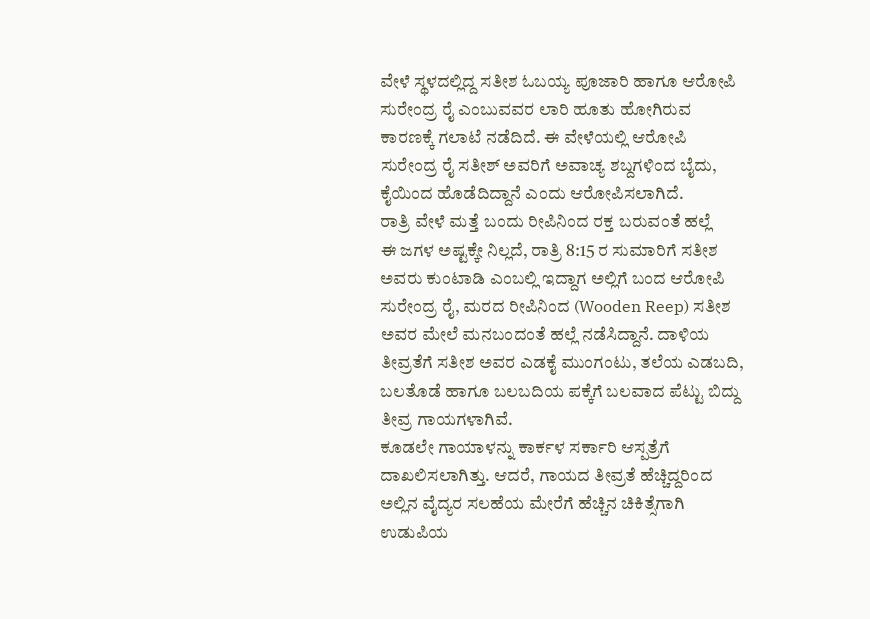ವೇಳೆ ಸ್ಥಳದಲ್ಲಿದ್ದ ಸತೀಶ ಓಬಯ್ಯ ಪೂಜಾರಿ ಹಾಗೂ ಆರೋಪಿ ಸುರೇಂದ್ರ ರೈ ಎಂಬುವವರ ಲಾರಿ ಹೂತು ಹೋಗಿರುವ ಕಾರಣಕ್ಕೆ ಗಲಾಟೆ ನಡೆದಿದೆ. ಈ ವೇಳೆಯಲ್ಲಿ ಆರೋಪಿ ಸುರೇಂದ್ರ ರೈ ಸತೀಶ್ ಅವರಿಗೆ ಅವಾಚ್ಯ ಶಬ್ದಗಳಿಂದ ಬೈದು, ಕೈಯಿಂದ ಹೊಡೆದಿದ್ದಾನೆ ಎಂದು ಆರೋಪಿಸಲಾಗಿದೆ.
ರಾತ್ರಿ ವೇಳೆ ಮತ್ತೆ ಬಂದು ರೀಪಿನಿಂದ ರಕ್ತ ಬರುವಂತೆ ಹಲ್ಲೆ
ಈ ಜಗಳ ಅಷ್ಟಕ್ಕೇ ನಿಲ್ಲದೆ, ರಾತ್ರಿ 8:15 ರ ಸುಮಾರಿಗೆ ಸತೀಶ ಅವರು ಕುಂಟಾಡಿ ಎಂಬಲ್ಲಿ ಇದ್ದಾಗ ಅಲ್ಲಿಗೆ ಬಂದ ಆರೋಪಿ ಸುರೇಂದ್ರ ರೈ, ಮರದ ರೀಪಿನಿಂದ (Wooden Reep) ಸತೀಶ ಅವರ ಮೇಲೆ ಮನಬಂದಂತೆ ಹಲ್ಲೆ ನಡೆಸಿದ್ದಾನೆ. ದಾಳಿಯ ತೀವ್ರತೆಗೆ ಸತೀಶ ಅವರ ಎಡಕೈ ಮುಂಗಂಟು, ತಲೆಯ ಎಡಬದಿ, ಬಲತೊಡೆ ಹಾಗೂ ಬಲಬದಿಯ ಪಕ್ಕೆಗೆ ಬಲವಾದ ಪೆಟ್ಟು ಬಿದ್ದು ತೀವ್ರ ಗಾಯಗಳಾಗಿವೆ.
ಕೂಡಲೇ ಗಾಯಾಳನ್ನು ಕಾರ್ಕಳ ಸರ್ಕಾರಿ ಆಸ್ಪತ್ರೆಗೆ ದಾಖಲಿಸಲಾಗಿತ್ತು. ಆದರೆ, ಗಾಯದ ತೀವ್ರತೆ ಹೆಚ್ಚಿದ್ದರಿಂದ ಅಲ್ಲಿನ ವೈದ್ಯರ ಸಲಹೆಯ ಮೇರೆಗೆ ಹೆಚ್ಚಿನ ಚಿಕಿತ್ಸೆಗಾಗಿ ಉಡುಪಿಯ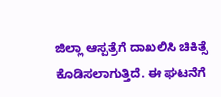ಜಿಲ್ಲಾ ಆಸ್ಪತ್ರೆಗೆ ದಾಖಲಿಸಿ ಚಿಕಿತ್ಸೆ ಕೊಡಿಸಲಾಗುತ್ತಿದೆ. ಈ ಘಟನೆಗೆ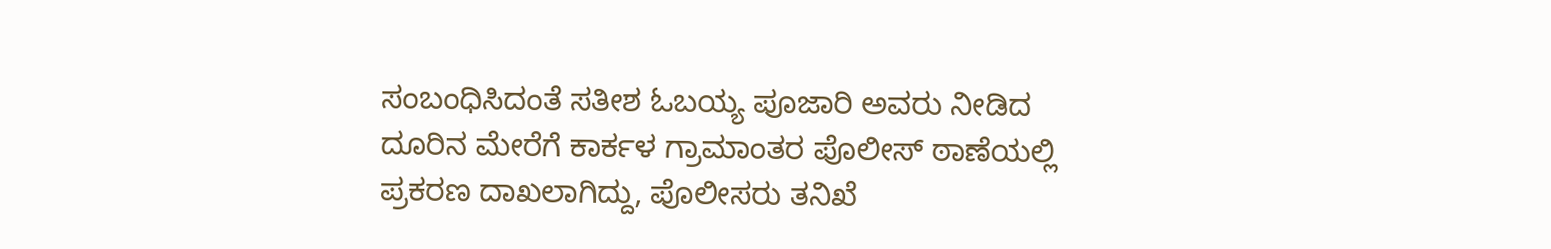ಸಂಬಂಧಿಸಿದಂತೆ ಸತೀಶ ಓಬಯ್ಯ ಪೂಜಾರಿ ಅವರು ನೀಡಿದ ದೂರಿನ ಮೇರೆಗೆ ಕಾರ್ಕಳ ಗ್ರಾಮಾಂತರ ಪೊಲೀಸ್ ಠಾಣೆಯಲ್ಲಿ ಪ್ರಕರಣ ದಾಖಲಾಗಿದ್ದು, ಪೊಲೀಸರು ತನಿಖೆ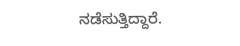ನಡೆಸುತ್ತಿದ್ದಾರೆ.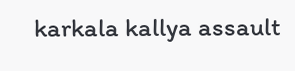karkala kallya assault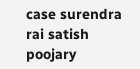case surendra rai satish poojary